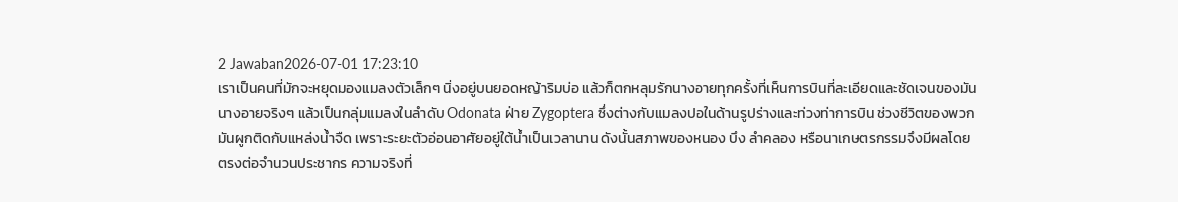2 Jawaban2026-07-01 17:23:10
เราเป็นคนที่มักจะหยุดมองแมลงตัวเล็กๆ นิ่งอยู่บนยอดหญ้าริมบ่อ แล้วก็ตกหลุมรักนางอายทุกครั้งที่เห็นการบินที่ละเอียดและชัดเจนของมัน
นางอายจริงๆ แล้วเป็นกลุ่มแมลงในลำดับ Odonata ฝ่าย Zygoptera ซึ่งต่างกับแมลงปอในด้านรูปร่างและท่วงท่าการบิน ช่วงชีวิตของพวกมันผูกติดกับแหล่งน้ำจืด เพราะระยะตัวอ่อนอาศัยอยู่ใต้น้ำเป็นเวลานาน ดังนั้นสภาพของหนอง บึง ลำคลอง หรือนาเกษตรกรรมจึงมีผลโดยตรงต่อจำนวนประชากร ความจริงที่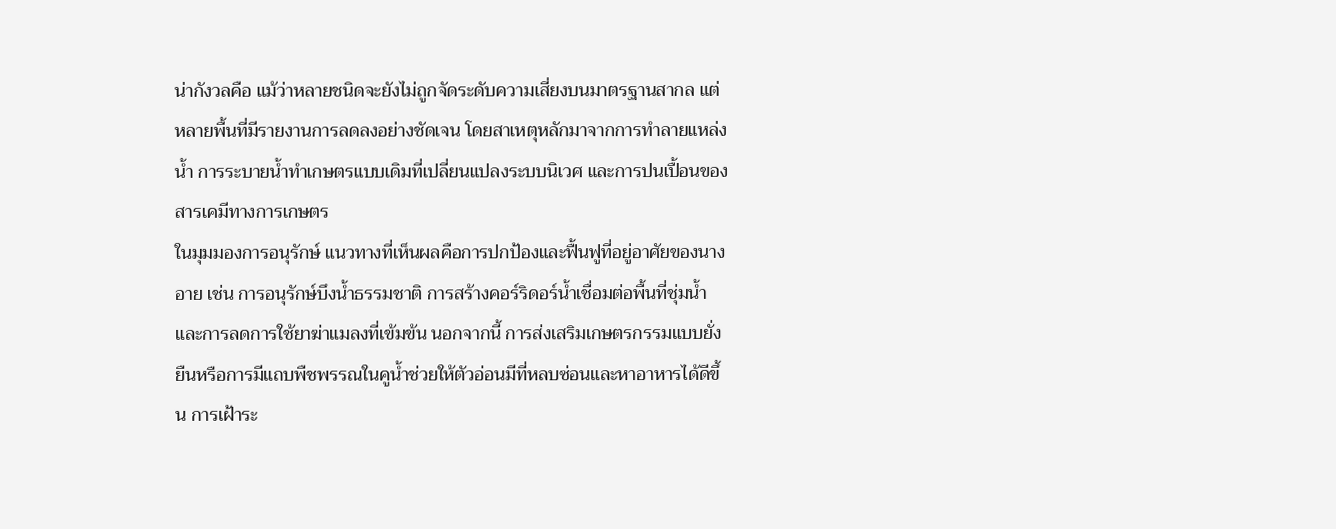น่ากังวลคือ แม้ว่าหลายชนิดจะยังไม่ถูกจัดระดับความเสี่ยงบนมาตรฐานสากล แต่หลายพื้นที่มีรายงานการลดลงอย่างชัดเจน โดยสาเหตุหลักมาจากการทำลายแหล่งน้ำ การระบายน้ำทำเกษตรแบบเดิมที่เปลี่ยนแปลงระบบนิเวศ และการปนเปื้อนของสารเคมีทางการเกษตร
ในมุมมองการอนุรักษ์ แนวทางที่เห็นผลคือการปกป้องและฟื้นฟูที่อยู่อาศัยของนางอาย เช่น การอนุรักษ์บึงน้ำธรรมชาติ การสร้างคอร์ริดอร์น้ำเชื่อมต่อพื้นที่ชุ่มน้ำ และการลดการใช้ยาฆ่าแมลงที่เข้มข้น นอกจากนี้ การส่งเสริมเกษตรกรรมแบบยั่งยืนหรือการมีแถบพืชพรรณในคูน้ำช่วยให้ตัวอ่อนมีที่หลบซ่อนและหาอาหารได้ดีขึ้น การเฝ้าระ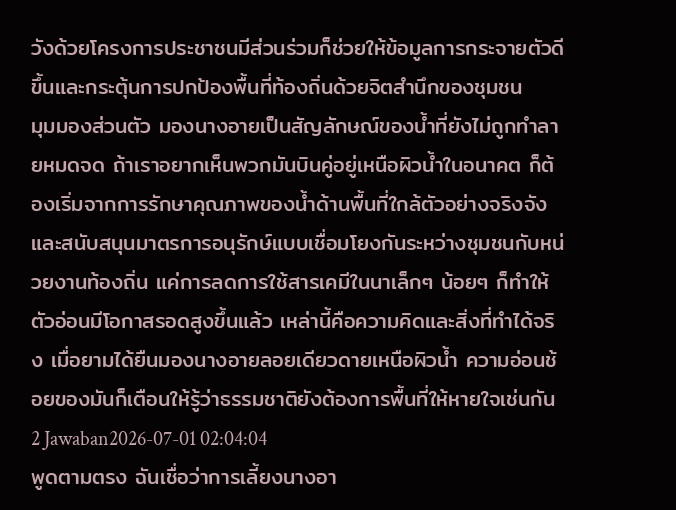วังด้วยโครงการประชาชนมีส่วนร่วมก็ช่วยให้ข้อมูลการกระจายตัวดีขึ้นและกระตุ้นการปกป้องพื้นที่ท้องถิ่นด้วยจิตสำนึกของชุมชน
มุมมองส่วนตัว มองนางอายเป็นสัญลักษณ์ของน้ำที่ยังไม่ถูกทำลายหมดจด ถ้าเราอยากเห็นพวกมันบินคู่อยู่เหนือผิวน้ำในอนาคต ก็ต้องเริ่มจากการรักษาคุณภาพของน้ำด้านพื้นที่ใกล้ตัวอย่างจริงจัง และสนับสนุนมาตรการอนุรักษ์แบบเชื่อมโยงกันระหว่างชุมชนกับหน่วยงานท้องถิ่น แค่การลดการใช้สารเคมีในนาเล็กๆ น้อยๆ ก็ทำให้ตัวอ่อนมีโอกาสรอดสูงขึ้นแล้ว เหล่านี้คือความคิดและสิ่งที่ทำได้จริง เมื่อยามได้ยืนมองนางอายลอยเดียวดายเหนือผิวน้ำ ความอ่อนช้อยของมันก็เตือนให้รู้ว่าธรรมชาติยังต้องการพื้นที่ให้หายใจเช่นกัน
2 Jawaban2026-07-01 02:04:04
พูดตามตรง ฉันเชื่อว่าการเลี้ยงนางอา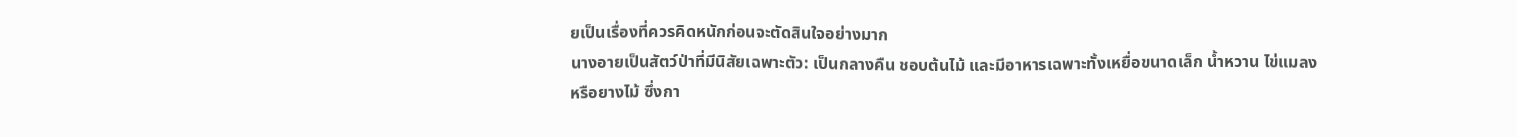ยเป็นเรื่องที่ควรคิดหนักก่อนจะตัดสินใจอย่างมาก
นางอายเป็นสัตว์ป่าที่มีนิสัยเฉพาะตัว: เป็นกลางคืน ชอบต้นไม้ และมีอาหารเฉพาะทั้งเหยื่อขนาดเล็ก น้ำหวาน ไข่แมลง หรือยางไม้ ซึ่งกา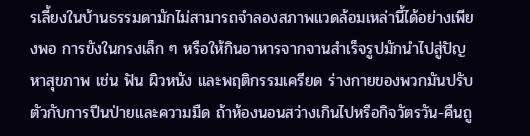รเลี้ยงในบ้านธรรมดามักไม่สามารถจำลองสภาพแวดล้อมเหล่านี้ได้อย่างเพียงพอ การขังในกรงเล็ก ๆ หรือให้กินอาหารจากจานสำเร็จรูปมักนำไปสู่ปัญหาสุขภาพ เช่น ฟัน ผิวหนัง และพฤติกรรมเครียด ร่างกายของพวกมันปรับตัวกับการปีนป่ายและความมืด ถ้าห้องนอนสว่างเกินไปหรือกิจวัตรวัน-คืนถู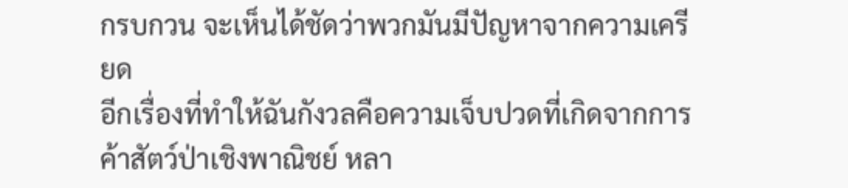กรบกวน จะเห็นได้ชัดว่าพวกมันมีปัญหาจากความเครียด
อีกเรื่องที่ทำให้ฉันกังวลคือความเจ็บปวดที่เกิดจากการค้าสัตว์ป่าเชิงพาณิชย์ หลา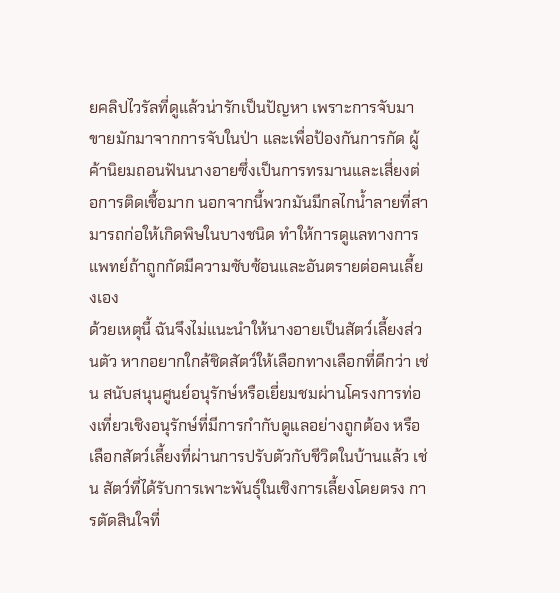ยคลิปไวรัลที่ดูแล้วน่ารักเป็นปัญหา เพราะการจับมาขายมักมาจากการจับในป่า และเพื่อป้องกันการกัด ผู้ค้านิยมถอนฟันนางอายซึ่งเป็นการทรมานและเสี่ยงต่อการติดเชื้อมาก นอกจากนี้พวกมันมีกลไกน้ำลายที่สามารถก่อให้เกิดพิษในบางชนิด ทำให้การดูแลทางการแพทย์ถ้าถูกกัดมีความซับซ้อนและอันตรายต่อคนเลี้ยงเอง
ด้วยเหตุนี้ ฉันจึงไม่แนะนำให้นางอายเป็นสัตว์เลี้ยงส่วนตัว หากอยากใกล้ชิดสัตว์ให้เลือกทางเลือกที่ดีกว่า เช่น สนับสนุนศูนย์อนุรักษ์หรือเยี่ยมชมผ่านโครงการท่องเที่ยวเชิงอนุรักษ์ที่มีการกำกับดูแลอย่างถูกต้อง หรือเลือกสัตว์เลี้ยงที่ผ่านการปรับตัวกับชีวิตในบ้านแล้ว เช่น สัตว์ที่ได้รับการเพาะพันธุ์ในเชิงการเลี้ยงโดยตรง การตัดสินใจที่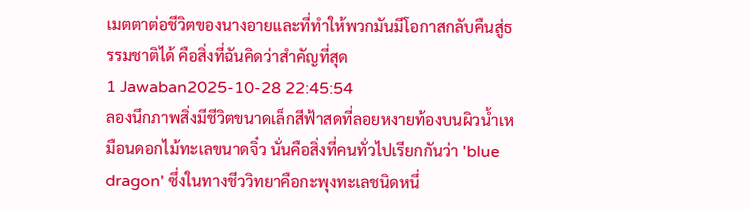เมตตาต่อชีวิตของนางอายและที่ทำให้พวกมันมีโอกาสกลับคืนสู่ธรรมชาติได้ คือสิ่งที่ฉันคิดว่าสำคัญที่สุด
1 Jawaban2025-10-28 22:45:54
ลองนึกภาพสิ่งมีชีวิตขนาดเล็กสีฟ้าสดที่ลอยหงายท้องบนผิวน้ำเหมือนดอกไม้ทะเลขนาดจิ๋ว นั่นคือสิ่งที่คนทั่วไปเรียกกันว่า 'blue dragon' ซึ่งในทางชีววิทยาคือกะพุงทะเลชนิดหนึ่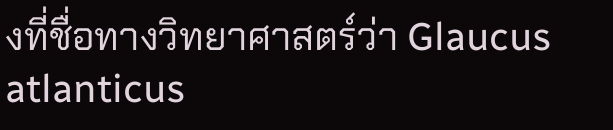งที่ชื่อทางวิทยาศาสตร์ว่า Glaucus atlanticus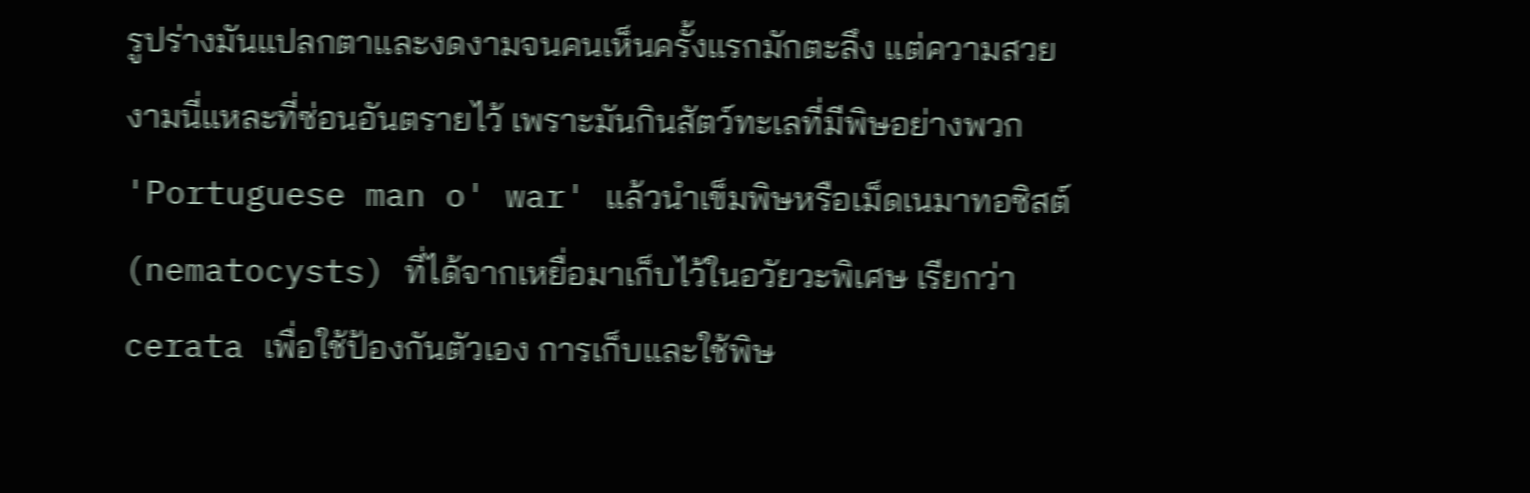รูปร่างมันแปลกตาและงดงามจนคนเห็นครั้งแรกมักตะลึง แต่ความสวยงามนี่แหละที่ซ่อนอันตรายไว้ เพราะมันกินสัตว์ทะเลที่มีพิษอย่างพวก 'Portuguese man o' war' แล้วนำเข็มพิษหรือเม็ดเนมาทอซิสต์ (nematocysts) ที่ได้จากเหยื่อมาเก็บไว้ในอวัยวะพิเศษ เรียกว่า cerata เพื่อใช้ป้องกันตัวเอง การเก็บและใช้พิษ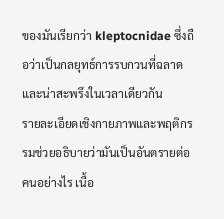ของมันเรียกว่า kleptocnidae ซึ่งถือว่าเป็นกลยุทธ์การรบกวนที่ฉลาดและน่าสะพรึงในเวลาเดียวกัน
รายละเอียดเชิงกายภาพและพฤติกรรมช่วยอธิบายว่ามันเป็นอันตรายต่อคนอย่างไร เนื้อ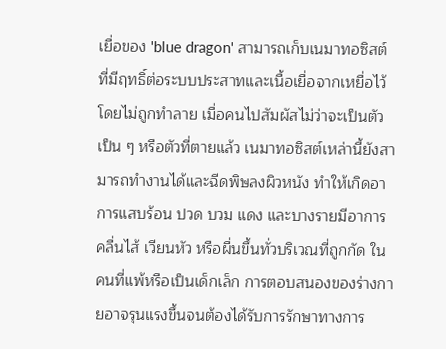เยื่อของ 'blue dragon' สามารถเก็บเนมาทอซิสต์ที่มีฤทธิ์ต่อระบบประสาทและเนื้อเยื่อจากเหยื่อไว้โดยไม่ถูกทำลาย เมื่อคนไปสัมผัสไม่ว่าจะเป็นตัวเป็น ๆ หรือตัวที่ตายแล้ว เนมาทอซิสต์เหล่านี้ยังสามารถทำงานได้และฉีดพิษลงผิวหนัง ทำให้เกิดอาการแสบร้อน ปวด บวม แดง และบางรายมีอาการคลื่นไส้ เวียนหัว หรือผื่นขึ้นทั่วบริเวณที่ถูกกัด ในคนที่แพ้หรือเป็นเด็กเล็ก การตอบสนองของร่างกายอาจรุนแรงขึ้นจนต้องได้รับการรักษาทางการ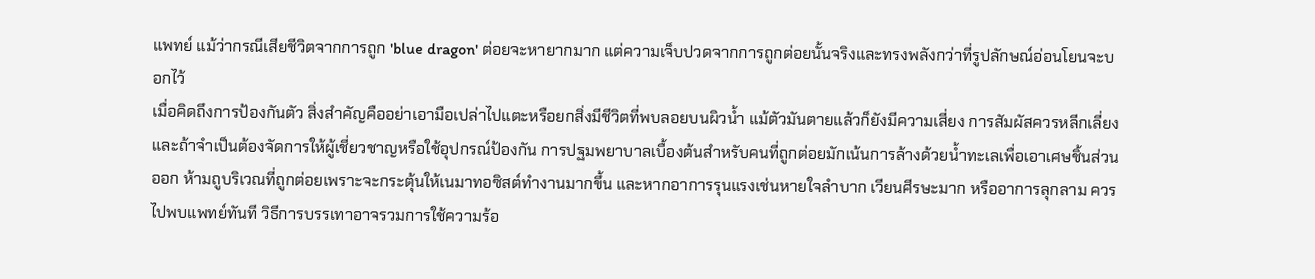แพทย์ แม้ว่ากรณีเสียชีวิตจากการถูก 'blue dragon' ต่อยจะหายากมาก แต่ความเจ็บปวดจากการถูกต่อยนั้นจริงและทรงพลังกว่าที่รูปลักษณ์อ่อนโยนจะบอกไว้
เมื่อคิดถึงการป้องกันตัว สิ่งสำคัญคืออย่าเอามือเปล่าไปแตะหรือยกสิ่งมีชีวิตที่พบลอยบนผิวน้ำ แม้ตัวมันตายแล้วก็ยังมีความเสี่ยง การสัมผัสควรหลีกเลี่ยงและถ้าจำเป็นต้องจัดการให้ผู้เชี่ยวชาญหรือใช้อุปกรณ์ป้องกัน การปฐมพยาบาลเบื้องต้นสำหรับคนที่ถูกต่อยมักเน้นการล้างด้วยน้ำทะเลเพื่อเอาเศษชิ้นส่วนออก ห้ามถูบริเวณที่ถูกต่อยเพราะจะกระตุ้นให้เนมาทอซิสต์ทำงานมากขึ้น และหากอาการรุนแรงเช่นหายใจลำบาก เวียนศีรษะมาก หรืออาการลุกลาม ควรไปพบแพทย์ทันที วิธีการบรรเทาอาจรวมการใช้ความร้อ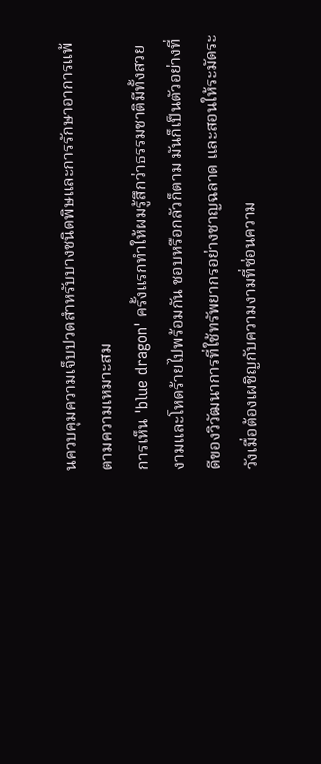นควบคุมความเจ็บปวดสำหรับบางชนิดพิษและการรักษาอาการแพ้ตามความเหมาะสม
การเห็น 'blue dragon' ครั้งแรกทำให้ผมรู้สึกว่าธรรมชาติมีทั้งสวยงามและโหดร้ายไปพร้อมกัน ชอบหรือกลัวก็ตาม มันก็เป็นตัวอย่างที่ดีของวิวัฒนาการที่ใช้ทรัพยากรอย่างชาญฉลาด และสอนให้ระมัดระวังเมื่อต้องเผชิญกับความงามที่ซ่อนความ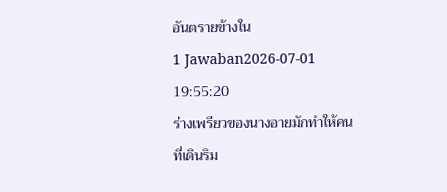อันตรายข้างใน
1 Jawaban2026-07-01 19:55:20
ร่างเพรียวของนางอายมักทำให้คนที่เดินริม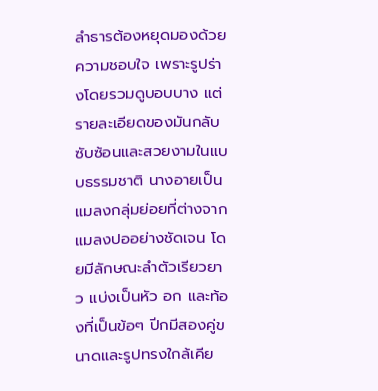ลำธารต้องหยุดมองด้วยความชอบใจ เพราะรูปร่างโดยรวมดูบอบบาง แต่รายละเอียดของมันกลับซับซ้อนและสวยงามในแบบธรรมชาติ นางอายเป็นแมลงกลุ่มย่อยที่ต่างจากแมลงปออย่างชัดเจน โดยมีลักษณะลำตัวเรียวยาว แบ่งเป็นหัว อก และท้องที่เป็นข้อๆ ปีกมีสองคู่ขนาดและรูปทรงใกล้เคีย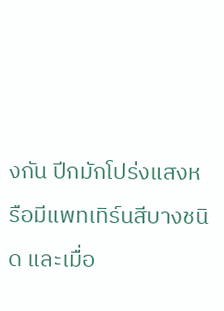งกัน ปีกมักโปร่งแสงหรือมีแพทเทิร์นสีบางชนิด และเมื่อ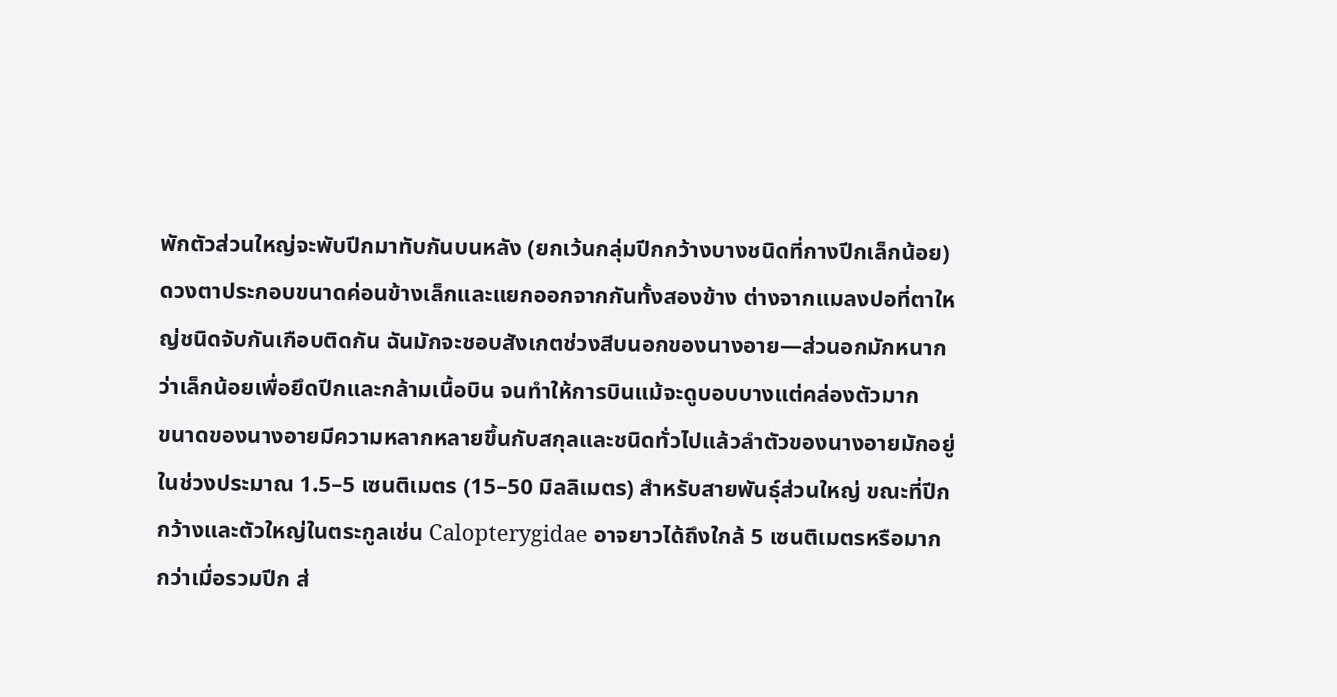พักตัวส่วนใหญ่จะพับปีกมาทับกันบนหลัง (ยกเว้นกลุ่มปีกกว้างบางชนิดที่กางปีกเล็กน้อย) ดวงตาประกอบขนาดค่อนข้างเล็กและแยกออกจากกันทั้งสองข้าง ต่างจากแมลงปอที่ตาใหญ่ชนิดจับกันเกือบติดกัน ฉันมักจะชอบสังเกตช่วงสีบนอกของนางอาย—ส่วนอกมักหนากว่าเล็กน้อยเพื่อยึดปีกและกล้ามเนื้อบิน จนทำให้การบินแม้จะดูบอบบางแต่คล่องตัวมาก
ขนาดของนางอายมีความหลากหลายขึ้นกับสกุลและชนิดทั่วไปแล้วลำตัวของนางอายมักอยู่ในช่วงประมาณ 1.5–5 เซนติเมตร (15–50 มิลลิเมตร) สำหรับสายพันธุ์ส่วนใหญ่ ขณะที่ปีกกว้างและตัวใหญ่ในตระกูลเช่น Calopterygidae อาจยาวได้ถึงใกล้ 5 เซนติเมตรหรือมากกว่าเมื่อรวมปีก ส่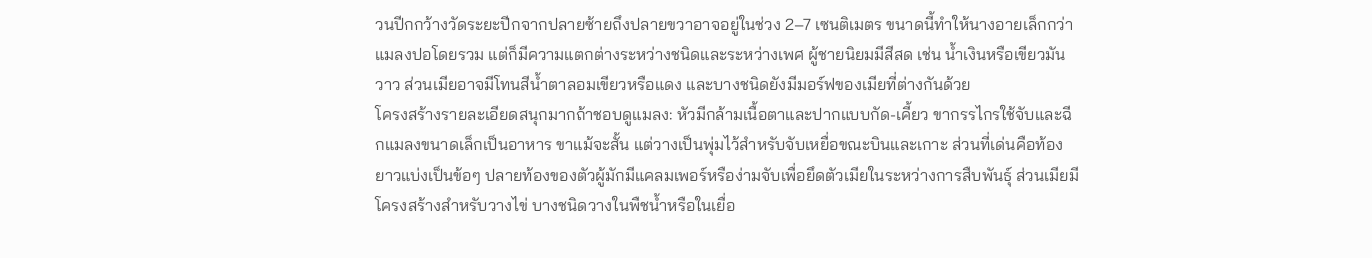วนปีกกว้างวัดระยะปีกจากปลายซ้ายถึงปลายขวาอาจอยู่ในช่วง 2–7 เซนติเมตร ขนาดนี้ทำให้นางอายเล็กกว่าแมลงปอโดยรวม แต่ก็มีความแตกต่างระหว่างชนิดและระหว่างเพศ ผู้ชายนิยมมีสีสด เช่น น้ำเงินหรือเขียวมันวาว ส่วนเมียอาจมีโทนสีน้ำตาลอมเขียวหรือแดง และบางชนิดยังมีมอร์ฟของเมียที่ต่างกันด้วย
โครงสร้างรายละเอียดสนุกมากถ้าชอบดูแมลง: หัวมีกล้ามเนื้อตาและปากแบบกัด-เคี้ยว ขากรรไกรใช้จับและฉีกแมลงขนาดเล็กเป็นอาหาร ขาแม้จะสั้น แต่วางเป็นพุ่มไว้สำหรับจับเหยื่อขณะบินและเกาะ ส่วนที่เด่นคือท้องยาวแบ่งเป็นข้อๆ ปลายท้องของตัวผู้มักมีแคลมเพอร์หรือง่ามจับเพื่อยึดตัวเมียในระหว่างการสืบพันธุ์ ส่วนเมียมีโครงสร้างสำหรับวางไข่ บางชนิดวางในพืชน้ำหรือในเยื่อ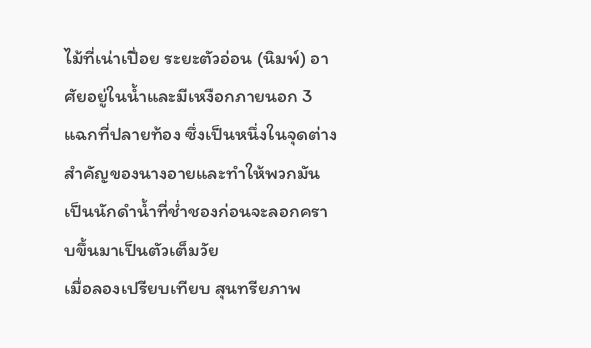ไม้ที่เน่าเปื่อย ระยะตัวอ่อน (นิมพ์) อาศัยอยู่ในน้ำและมีเหงือกภายนอก 3 แฉกที่ปลายท้อง ซึ่งเป็นหนึ่งในจุดต่างสำคัญของนางอายและทำให้พวกมันเป็นนักดำน้ำที่ช่ำชองก่อนจะลอกคราบขึ้นมาเป็นตัวเต็มวัย
เมื่อลองเปรียบเทียบ สุนทรียภาพ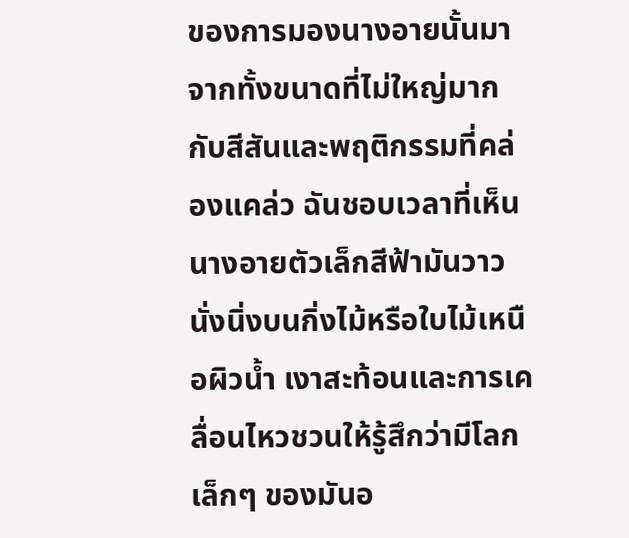ของการมองนางอายนั้นมาจากทั้งขนาดที่ไม่ใหญ่มากกับสีสันและพฤติกรรมที่คล่องแคล่ว ฉันชอบเวลาที่เห็นนางอายตัวเล็กสีฟ้ามันวาวนั่งนิ่งบนกิ่งไม้หรือใบไม้เหนือผิวน้ำ เงาสะท้อนและการเคลื่อนไหวชวนให้รู้สึกว่ามีโลกเล็กๆ ของมันอ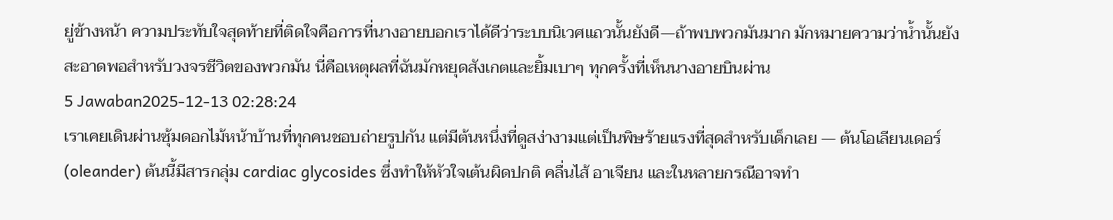ยู่ข้างหน้า ความประทับใจสุดท้ายที่ติดใจคือการที่นางอายบอกเราได้ดีว่าระบบนิเวศแถวนั้นยังดี—ถ้าพบพวกมันมาก มักหมายความว่าน้ำนั้นยังสะอาดพอสำหรับวงจรชีวิตของพวกมัน นี่คือเหตุผลที่ฉันมักหยุดสังเกตและยิ้มเบาๆ ทุกครั้งที่เห็นนางอายบินผ่าน
5 Jawaban2025-12-13 02:28:24
เราเคยเดินผ่านซุ้มดอกไม้หน้าบ้านที่ทุกคนชอบถ่ายรูปกัน แต่มีต้นหนึ่งที่ดูสง่างามแต่เป็นพิษร้ายแรงที่สุดสำหรับเด็กเลย — ต้นโอเลียนเดอร์ (oleander) ต้นนี้มีสารกลุ่ม cardiac glycosides ซึ่งทำให้หัวใจเต้นผิดปกติ คลื่นไส้ อาเจียน และในหลายกรณีอาจทำ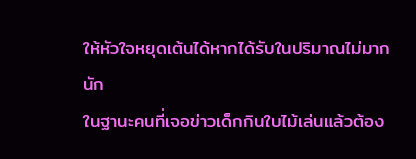ให้หัวใจหยุดเต้นได้หากได้รับในปริมาณไม่มากนัก
ในฐานะคนที่เจอข่าวเด็กกินใบไม้เล่นแล้วต้อง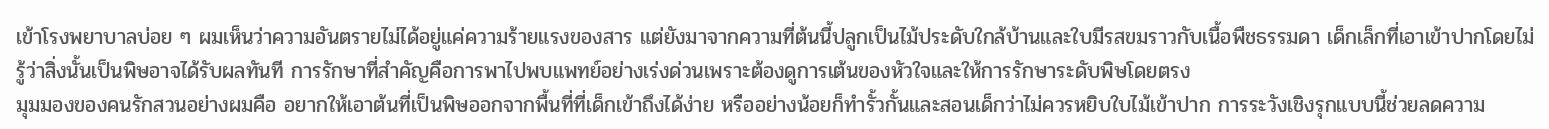เข้าโรงพยาบาลบ่อย ๆ ผมเห็นว่าความอันตรายไม่ได้อยู่แค่ความร้ายแรงของสาร แต่ยังมาจากความที่ต้นนี้ปลูกเป็นไม้ประดับใกล้บ้านและใบมีรสขมราวกับเนื้อพืชธรรมดา เด็กเล็กที่เอาเข้าปากโดยไม่รู้ว่าสิ่งนั้นเป็นพิษอาจได้รับผลทันที การรักษาที่สำคัญคือการพาไปพบแพทย์อย่างเร่งด่วนเพราะต้องดูการเต้นของหัวใจและให้การรักษาระดับพิษโดยตรง
มุมมองของคนรักสวนอย่างผมคือ อยากให้เอาต้นที่เป็นพิษออกจากพื้นที่ที่เด็กเข้าถึงได้ง่าย หรืออย่างน้อยก็ทำรั้วกั้นและสอนเด็กว่าไม่ควรหยิบใบไม้เข้าปาก การระวังเชิงรุกแบบนี้ช่วยลดความ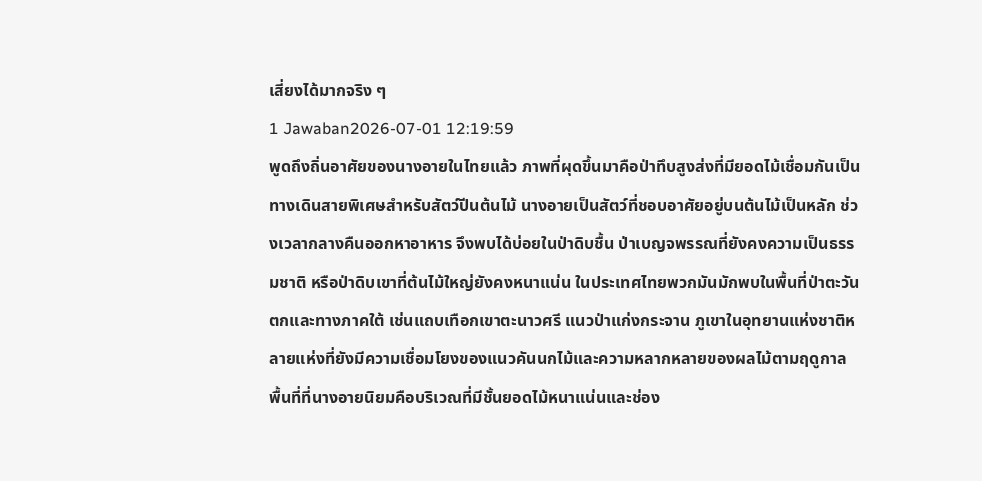เสี่ยงได้มากจริง ๆ
1 Jawaban2026-07-01 12:19:59
พูดถึงถิ่นอาศัยของนางอายในไทยแล้ว ภาพที่ผุดขึ้นมาคือป่าทึบสูงส่งที่มียอดไม้เชื่อมกันเป็นทางเดินสายพิเศษสำหรับสัตว์ปีนต้นไม้ นางอายเป็นสัตว์ที่ชอบอาศัยอยู่บนต้นไม้เป็นหลัก ช่วงเวลากลางคืนออกหาอาหาร จึงพบได้บ่อยในป่าดิบชื้น ป่าเบญจพรรณที่ยังคงความเป็นธรรมชาติ หรือป่าดิบเขาที่ต้นไม้ใหญ่ยังคงหนาแน่น ในประเทศไทยพวกมันมักพบในพื้นที่ป่าตะวันตกและทางภาคใต้ เช่นแถบเทือกเขาตะนาวศรี แนวป่าแก่งกระจาน ภูเขาในอุทยานแห่งชาติหลายแห่งที่ยังมีความเชื่อมโยงของแนวคันนกไม้และความหลากหลายของผลไม้ตามฤดูกาล
พื้นที่ที่นางอายนิยมคือบริเวณที่มีชั้นยอดไม้หนาแน่นและช่อง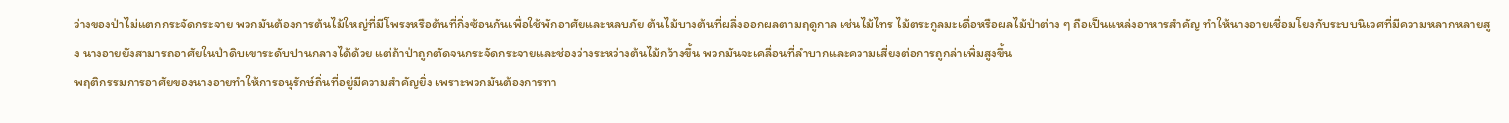ว่างของป่าไม่แตกกระจัดกระจาย พวกมันต้องการต้นไม้ใหญ่ที่มีโพรงหรือต้นที่กิ่งซ้อนกันเพื่อใช้พักอาศัยและหลบภัย ต้นไม้บางต้นที่ผลึ่งออกผลตามฤดูกาล เช่นไม้ไทร ไม้ตระกูลมะเดื่อหรือผลไม้ป่าต่าง ๆ ถือเป็นแหล่งอาหารสำคัญ ทำให้นางอายเชื่อมโยงกับระบบนิเวศที่มีความหลากหลายสูง นางอายยังสามารถอาศัยในป่าดิบเขาระดับปานกลางได้ด้วย แต่ถ้าป่าถูกตัดจนกระจัดกระจายและช่องว่างระหว่างต้นไม้กว้างขึ้น พวกมันจะเคลื่อนที่ลำบากและความเสี่ยงต่อการถูกล่าเพิ่มสูงขึ้น
พฤติกรรมการอาศัยของนางอายทำให้การอนุรักษ์ถิ่นที่อยู่มีความสำคัญยิ่ง เพราะพวกมันต้องการทา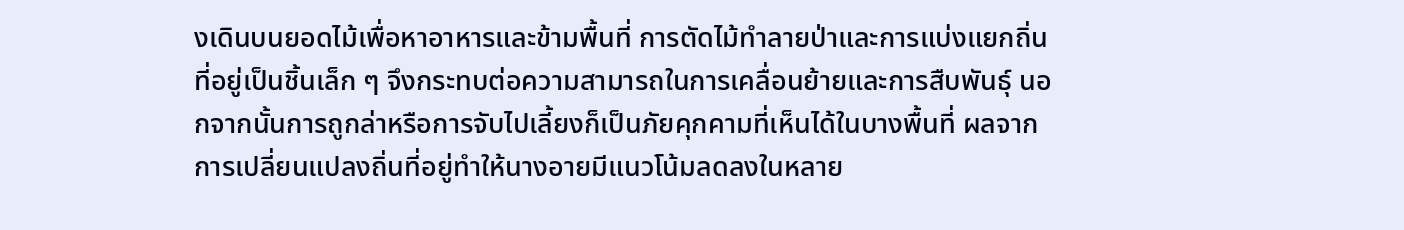งเดินบนยอดไม้เพื่อหาอาหารและข้ามพื้นที่ การตัดไม้ทำลายป่าและการแบ่งแยกถิ่นที่อยู่เป็นชิ้นเล็ก ๆ จึงกระทบต่อความสามารถในการเคลื่อนย้ายและการสืบพันธุ์ นอกจากนั้นการถูกล่าหรือการจับไปเลี้ยงก็เป็นภัยคุกคามที่เห็นได้ในบางพื้นที่ ผลจากการเปลี่ยนแปลงถิ่นที่อยู่ทำให้นางอายมีแนวโน้มลดลงในหลาย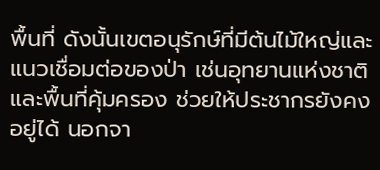พื้นที่ ดังนั้นเขตอนุรักษ์ที่มีต้นไม้ใหญ่และแนวเชื่อมต่อของป่า เช่นอุทยานแห่งชาติและพื้นที่คุ้มครอง ช่วยให้ประชากรยังคงอยู่ได้ นอกจา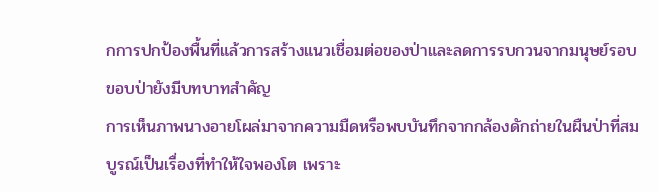กการปกป้องพื้นที่แล้วการสร้างแนวเชื่อมต่อของป่าและลดการรบกวนจากมนุษย์รอบขอบป่ายังมีบทบาทสำคัญ
การเห็นภาพนางอายโผล่มาจากความมืดหรือพบบันทึกจากกล้องดักถ่ายในผืนป่าที่สมบูรณ์เป็นเรื่องที่ทำให้ใจพองโต เพราะ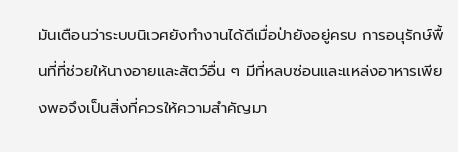มันเตือนว่าระบบนิเวศยังทำงานได้ดีเมื่อป่ายังอยู่ครบ การอนุรักษ์พื้นที่ที่ช่วยให้นางอายและสัตว์อื่น ๆ มีที่หลบซ่อนและแหล่งอาหารเพียงพอจึงเป็นสิ่งที่ควรให้ความสำคัญมา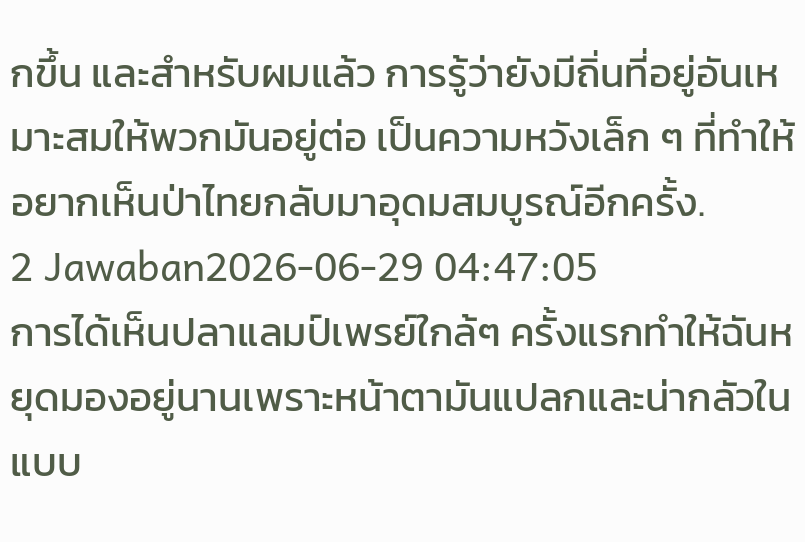กขึ้น และสำหรับผมแล้ว การรู้ว่ายังมีถิ่นที่อยู่อันเหมาะสมให้พวกมันอยู่ต่อ เป็นความหวังเล็ก ๆ ที่ทำให้อยากเห็นป่าไทยกลับมาอุดมสมบูรณ์อีกครั้ง.
2 Jawaban2026-06-29 04:47:05
การได้เห็นปลาแลมป์เพรย์ใกล้ๆ ครั้งแรกทำให้ฉันหยุดมองอยู่นานเพราะหน้าตามันแปลกและน่ากลัวในแบบ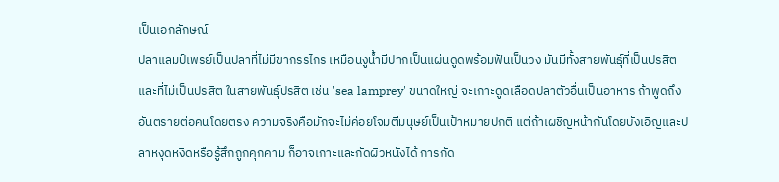เป็นเอกลักษณ์
ปลาแลมป์เพรย์เป็นปลาที่ไม่มีขากรรไกร เหมือนงูน้ำมีปากเป็นแผ่นดูดพร้อมฟันเป็นวง มันมีทั้งสายพันธุ์ที่เป็นปรสิตและที่ไม่เป็นปรสิต ในสายพันธุ์ปรสิต เช่น 'sea lamprey' ขนาดใหญ่ จะเกาะดูดเลือดปลาตัวอื่นเป็นอาหาร ถ้าพูดถึงอันตรายต่อคนโดยตรง ความจริงคือมักจะไม่ค่อยโจมตีมนุษย์เป็นเป้าหมายปกติ แต่ถ้าเผชิญหน้ากันโดยบังเอิญและปลาหงุดหงิดหรือรู้สึกถูกคุกคาม ก็อาจเกาะและกัดผิวหนังได้ การกัด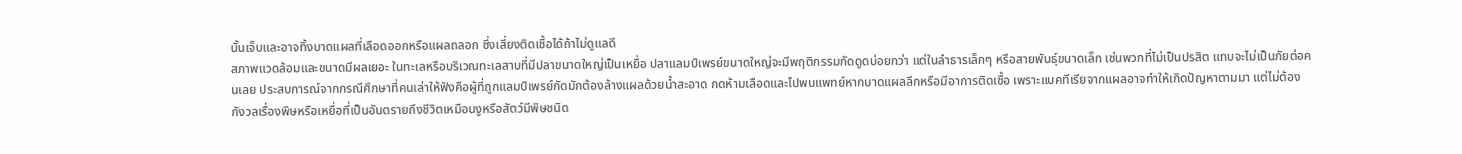นั้นเจ็บและอาจทิ้งบาดแผลที่เลือดออกหรือแผลถลอก ซึ่งเสี่ยงติดเชื้อได้ถ้าไม่ดูแลดี
สภาพแวดล้อมและขนาดมีผลเยอะ ในทะเลหรือบริเวณทะเลสาบที่มีปลาขนาดใหญ่เป็นเหยื่อ ปลาแลมป์เพรย์ขนาดใหญ่จะมีพฤติกรรมกัดดูดบ่อยกว่า แต่ในลำธารเล็กๆ หรือสายพันธุ์ขนาดเล็ก เช่นพวกที่ไม่เป็นปรสิต แทบจะไม่เป็นภัยต่อคนเลย ประสบการณ์จากกรณีศึกษาที่คนเล่าให้ฟังคือผู้ที่ถูกแลมป์เพรย์กัดมักต้องล้างแผลด้วยน้ำสะอาด กดห้ามเลือดและไปพบแพทย์หากบาดแผลลึกหรือมีอาการติดเชื้อ เพราะแบคทีเรียจากแผลอาจทำให้เกิดปัญหาตามมา แต่ไม่ต้องกังวลเรื่องพิษหรือเหยื่อที่เป็นอันตรายถึงชีวิตเหมือนงูหรือสัตว์มีพิษชนิด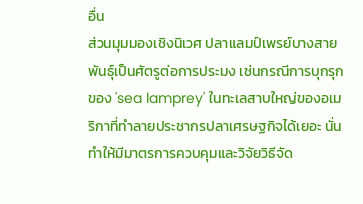อื่น
ส่วนมุมมองเชิงนิเวศ ปลาแลมป์เพรย์บางสายพันธุ์เป็นศัตรูต่อการประมง เช่นกรณีการบุกรุกของ 'sea lamprey' ในทะเลสาบใหญ่ของอเมริกาที่ทำลายประชากรปลาเศรษฐกิจได้เยอะ นั่นทำให้มีมาตรการควบคุมและวิจัยวิธีจัด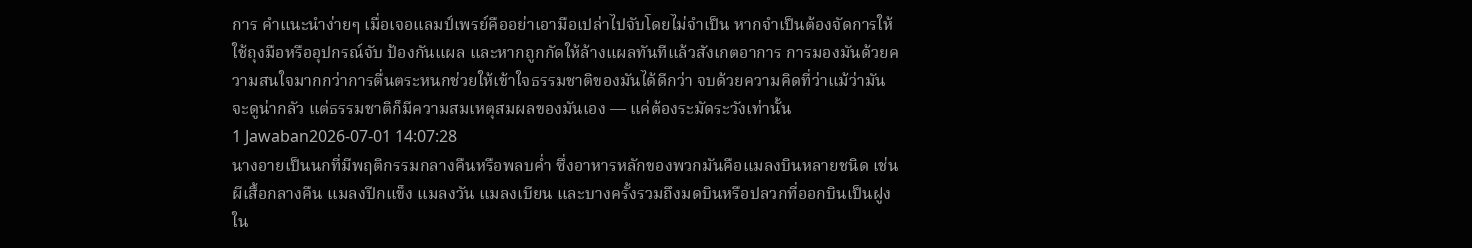การ คำแนะนำง่ายๆ เมื่อเจอแลมป์เพรย์คืออย่าเอามือเปล่าไปจับโดยไม่จำเป็น หากจำเป็นต้องจัดการให้ใช้ถุงมือหรืออุปกรณ์จับ ป้องกันแผล และหากถูกกัดให้ล้างแผลทันทีแล้วสังเกตอาการ การมองมันด้วยความสนใจมากกว่าการตื่นตระหนกช่วยให้เข้าใจธรรมชาติของมันได้ดีกว่า จบด้วยความคิดที่ว่าแม้ว่ามันจะดูน่ากลัว แต่ธรรมชาติก็มีความสมเหตุสมผลของมันเอง — แค่ต้องระมัดระวังเท่านั้น
1 Jawaban2026-07-01 14:07:28
นางอายเป็นนกที่มีพฤติกรรมกลางคืนหรือพลบค่ำ ซึ่งอาหารหลักของพวกมันคือแมลงบินหลายชนิด เช่น ผีเสื้อกลางคืน แมลงปีกแข็ง แมลงวัน แมลงเบียน และบางครั้งรวมถึงมดบินหรือปลวกที่ออกบินเป็นฝูงใน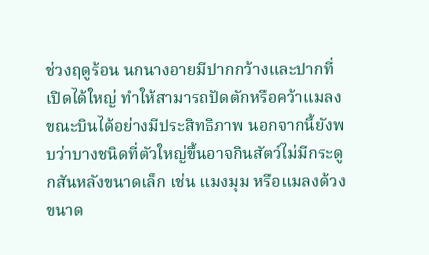ช่วงฤดูร้อน นกนางอายมีปากกว้างและปากที่เปิดได้ใหญ่ ทำให้สามารถปัดตักหรือคว้าแมลงขณะบินได้อย่างมีประสิทธิภาพ นอกจากนี้ยังพบว่าบางชนิดที่ตัวใหญ่ขึ้นอาจกินสัตว์ไม่มีกระดูกสันหลังขนาดเล็ก เช่น แมงมุม หรือแมลงด้วงขนาด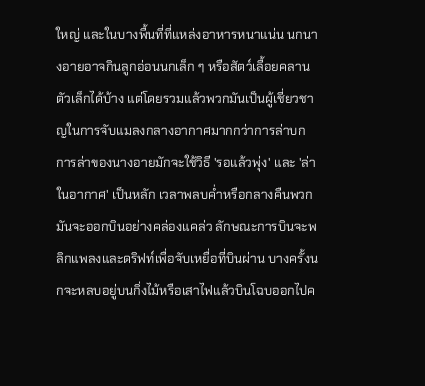ใหญ่ และในบางพื้นที่ที่แหล่งอาหารหนาแน่น นกนางอายอาจกินลูกอ่อนนกเล็ก ๆ หรือสัตว์เลื้อยคลานตัวเล็กได้บ้าง แต่โดยรวมแล้วพวกมันเป็นผู้เชี่ยวชาญในการจับแมลงกลางอากาศมากกว่าการล่าบก
การล่าของนางอายมักจะใช้วิธี 'รอแล้วพุ่ง' และ 'ล่าในอากาศ' เป็นหลัก เวลาพลบค่ำหรือกลางคืนพวกมันจะออกบินอย่างคล่องแคล่ว ลักษณะการบินจะพลิกแพลงและดริฟท์เพื่อจับเหยื่อที่บินผ่าน บางครั้งนกจะหลบอยู่บนกิ่งไม้หรือเสาไฟแล้วบินโฉบออกไปค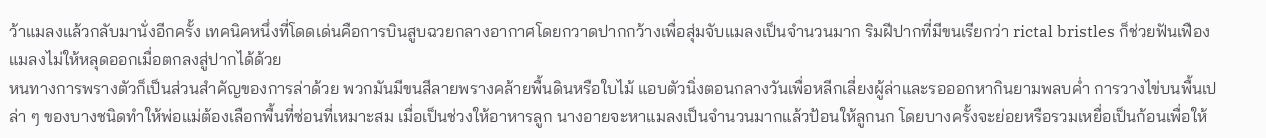ว้าแมลงแล้วกลับมานั่งอีกครั้ง เทคนิคหนึ่งที่โดดเด่นคือการบินสูบฉวยกลางอากาศโดยกวาดปากกว้างเพื่อสุ่มจับแมลงเป็นจำนวนมาก ริมฝีปากที่มีขนเรียกว่า rictal bristles ก็ช่วยฟันเฟืองแมลงไม่ให้หลุดออกเมื่อตกลงสู่ปากได้ด้วย
หนทางการพรางตัวก็เป็นส่วนสำคัญของการล่าด้วย พวกมันมีขนสีลายพรางคล้ายพื้นดินหรือใบไม้ แอบตัวนิ่งตอนกลางวันเพื่อหลีกเลี่ยงผู้ล่าและรอออกหากินยามพลบค่ำ การวางไข่บนพื้นเปล่า ๆ ของบางชนิดทำให้พ่อแม่ต้องเลือกพื้นที่ซ่อนที่เหมาะสม เมื่อเป็นช่วงให้อาหารลูก นางอายจะหาแมลงเป็นจำนวนมากแล้วป้อนให้ลูกนก โดยบางครั้งจะย่อยหรือรวมเหยื่อเป็นก้อนเพื่อให้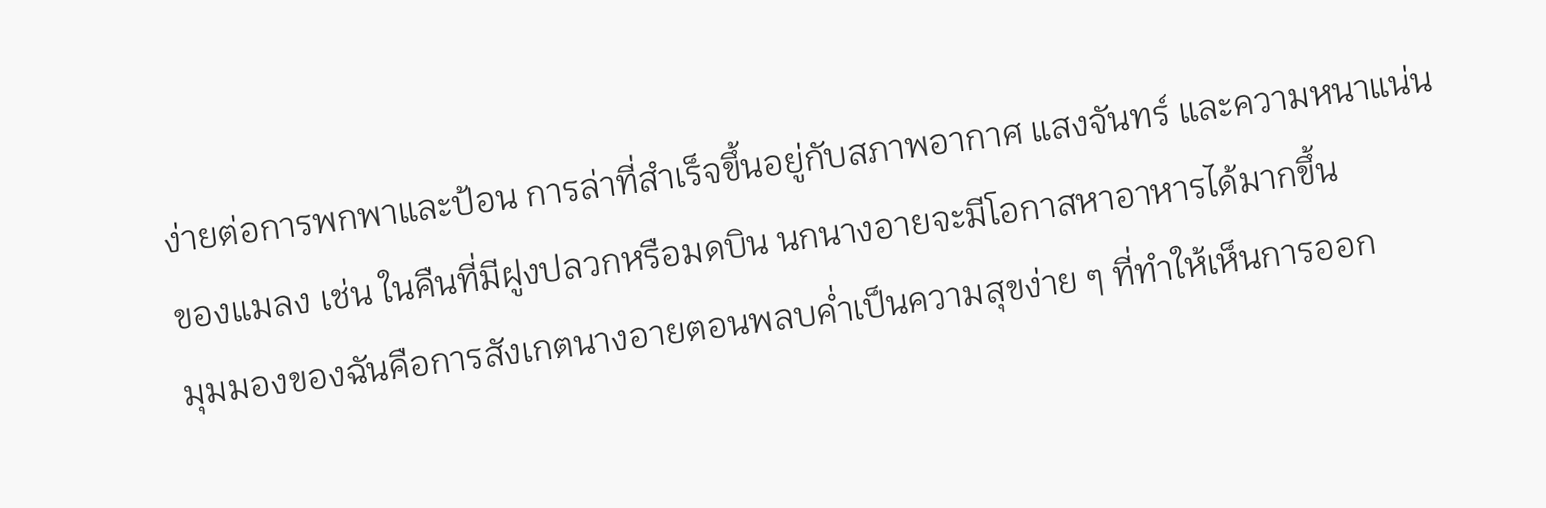ง่ายต่อการพกพาและป้อน การล่าที่สำเร็จขึ้นอยู่กับสภาพอากาศ แสงจันทร์ และความหนาแน่นของแมลง เช่น ในคืนที่มีฝูงปลวกหรือมดบิน นกนางอายจะมีโอกาสหาอาหารได้มากขึ้น
มุมมองของฉันคือการสังเกตนางอายตอนพลบค่ำเป็นความสุขง่าย ๆ ที่ทำให้เห็นการออก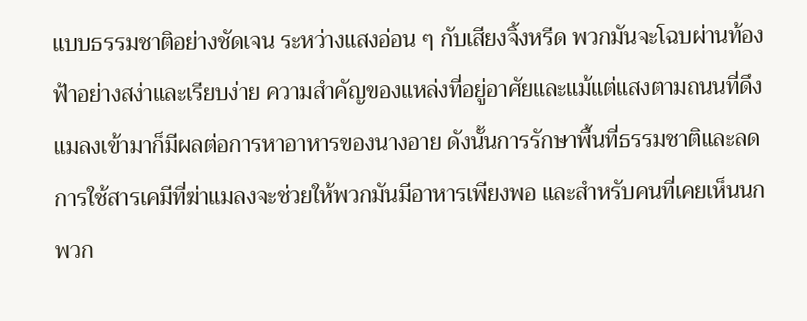แบบธรรมชาติอย่างชัดเจน ระหว่างแสงอ่อน ๆ กับเสียงจิ้งหรีด พวกมันจะโฉบผ่านท้องฟ้าอย่างสง่าและเรียบง่าย ความสำคัญของแหล่งที่อยู่อาศัยและแม้แต่แสงตามถนนที่ดึงแมลงเข้ามาก็มีผลต่อการหาอาหารของนางอาย ดังนั้นการรักษาพื้นที่ธรรมชาติและลดการใช้สารเคมีที่ฆ่าแมลงจะช่วยให้พวกมันมีอาหารเพียงพอ และสำหรับคนที่เคยเห็นนกพวก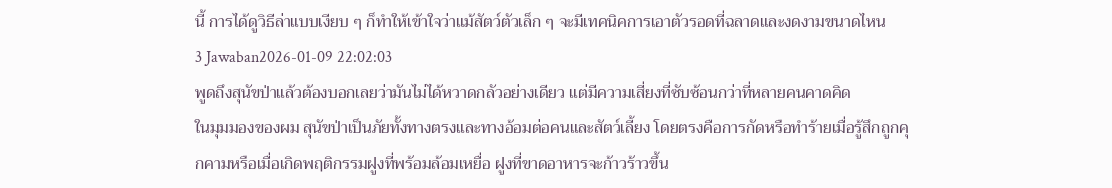นี้ การได้ดูวิธีล่าแบบเงียบ ๆ ก็ทำให้เข้าใจว่าแม้สัตว์ตัวเล็ก ๆ จะมีเทคนิคการเอาตัวรอดที่ฉลาดและงดงามขนาดไหน
3 Jawaban2026-01-09 22:02:03
พูดถึงสุนัขป่าแล้วต้องบอกเลยว่ามันไม่ได้หวาดกลัวอย่างเดียว แต่มีความเสี่ยงที่ซับซ้อนกว่าที่หลายคนคาดคิด
ในมุมมองของผม สุนัขป่าเป็นภัยทั้งทางตรงและทางอ้อมต่อคนและสัตว์เลี้ยง โดยตรงคือการกัดหรือทำร้ายเมื่อรู้สึกถูกคุกคามหรือเมื่อเกิดพฤติกรรมฝูงที่พร้อมล้อมเหยื่อ ฝูงที่ขาดอาหารจะก้าวร้าวขึ้น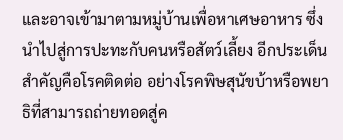และอาจเข้ามาตามหมู่บ้านเพื่อหาเศษอาหาร ซึ่งนำไปสู่การปะทะกับคนหรือสัตว์เลี้ยง อีกประเด็นสำคัญคือโรคติดต่อ อย่างโรคพิษสุนัขบ้าหรือพยาธิที่สามารถถ่ายทอดสู่ค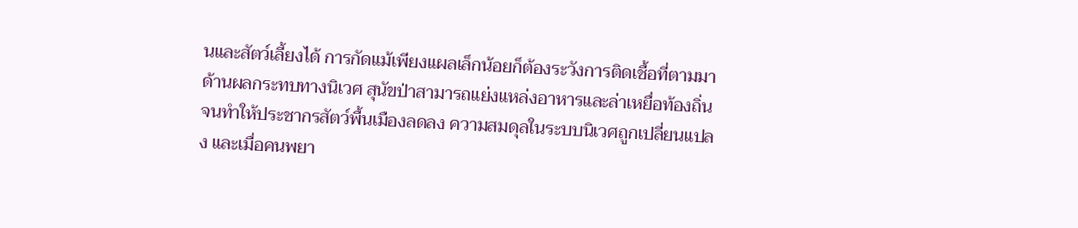นและสัตว์เลี้ยงได้ การกัดแม้เพียงแผลเล็กน้อยก็ต้องระวังการติดเชื้อที่ตามมา
ด้านผลกระทบทางนิเวศ สุนัขป่าสามารถแย่งแหล่งอาหารและล่าเหยื่อท้องถิ่นจนทำให้ประชากรสัตว์พื้นเมืองลดลง ความสมดุลในระบบนิเวศถูกเปลี่ยนแปลง และเมื่อคนพยา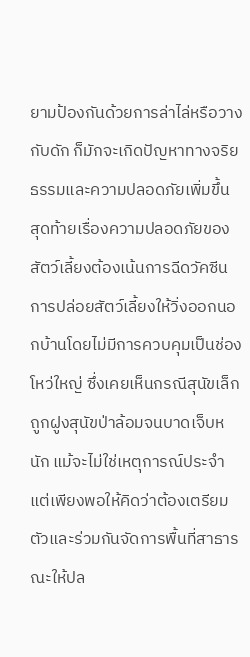ยามป้องกันด้วยการล่าไล่หรือวางกับดัก ก็มักจะเกิดปัญหาทางจริยธรรมและความปลอดภัยเพิ่มขึ้น สุดท้ายเรื่องความปลอดภัยของสัตว์เลี้ยงต้องเน้นการฉีดวัคซีน การปล่อยสัตว์เลี้ยงให้วิ่งออกนอกบ้านโดยไม่มีการควบคุมเป็นช่องโหว่ใหญ่ ซึ่งเคยเห็นกรณีสุนัขเล็กถูกฝูงสุนัขป่าล้อมจนบาดเจ็บหนัก แม้จะไม่ใช่เหตุการณ์ประจำ แต่เพียงพอให้คิดว่าต้องเตรียมตัวและร่วมกันจัดการพื้นที่สาธารณะให้ปล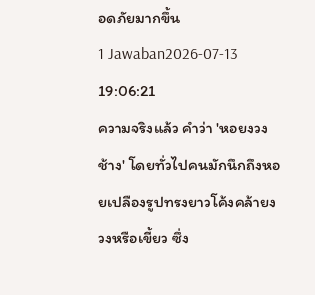อดภัยมากขึ้น
1 Jawaban2026-07-13 19:06:21
ความจริงแล้ว คำว่า 'หอยงวงช้าง' โดยทั่วไปคนมักนึกถึงหอยเปลืองรูปทรงยาวโค้งคล้ายงวงหรือเขี้ยว ซึ่ง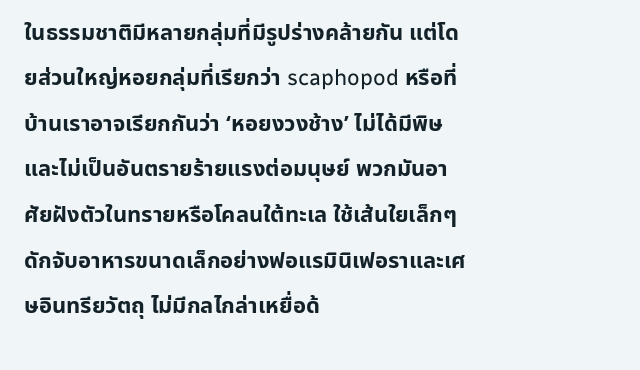ในธรรมชาติมีหลายกลุ่มที่มีรูปร่างคล้ายกัน แต่โดยส่วนใหญ่หอยกลุ่มที่เรียกว่า scaphopod หรือที่บ้านเราอาจเรียกกันว่า ‘หอยงวงช้าง’ ไม่ได้มีพิษและไม่เป็นอันตรายร้ายแรงต่อมนุษย์ พวกมันอาศัยฝังตัวในทรายหรือโคลนใต้ทะเล ใช้เส้นใยเล็กๆ ดักจับอาหารขนาดเล็กอย่างฟอแรมินิเฟอราและเศษอินทรียวัตถุ ไม่มีกลไกล่าเหยื่อด้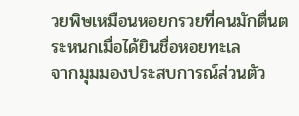วยพิษเหมือนหอยกรวยที่คนมักตื่นตระหนกเมื่อได้ยินชื่อหอยทะเล
จากมุมมองประสบการณ์ส่วนตัว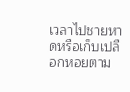เวลาไปชายหาดหรือเก็บเปลือกหอยตาม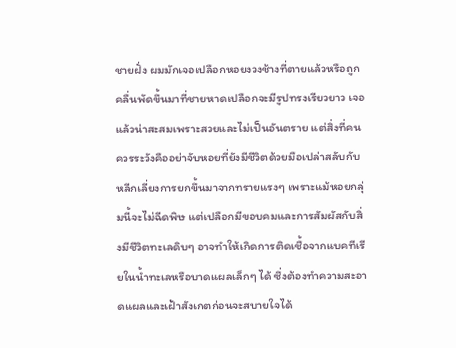ชายฝั่ง ผมมักเจอเปลือกหอยงวงช้างที่ตายแล้วหรือถูกคลื่นพัดขึ้นมาที่ชายหาดเปลือกจะมีรูปทรงเรียวยาว เจอแล้วน่าสะสมเพราะสวยและไม่เป็นอันตราย แต่สิ่งที่คนควรระวังคืออย่าจับหอยที่ยังมีชีวิตด้วยมือเปล่าสลับกับหลีกเลี่ยงการยกขึ้นมาจากทรายแรงๆ เพราะแม้หอยกลุ่มนี้จะไม่ฉีดพิษ แต่เปลือกมีขอบคมและการสัมผัสกับสิ่งมีชีวิตทะเลดิบๆ อาจทำให้เกิดการติดเชื้อจากแบคทีเรียในน้ำทะเลหรือบาดแผลเล็กๆ ได้ ซึ่งต้องทำความสะอาดแผลและเฝ้าสังเกตก่อนจะสบายใจได้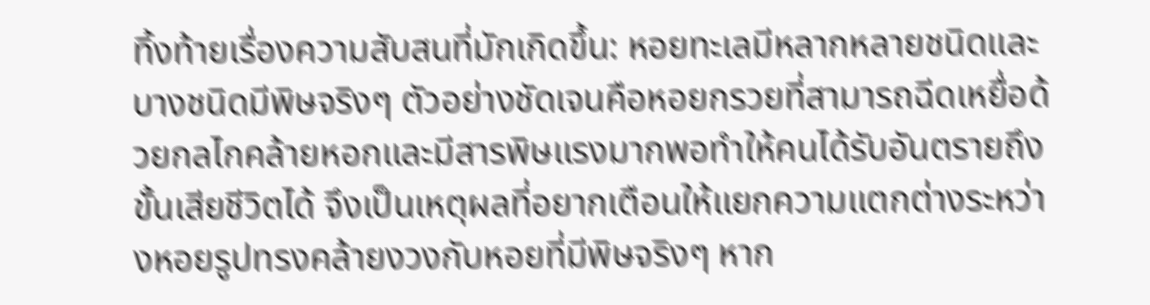ทิ้งท้ายเรื่องความสับสนที่มักเกิดขึ้น: หอยทะเลมีหลากหลายชนิดและบางชนิดมีพิษจริงๆ ตัวอย่างชัดเจนคือหอยกรวยที่สามารถฉีดเหยื่อด้วยกลไกคล้ายหอกและมีสารพิษแรงมากพอทำให้คนได้รับอันตรายถึงขั้นเสียชีวิตได้ จึงเป็นเหตุผลที่อยากเตือนให้แยกความแตกต่างระหว่างหอยรูปทรงคล้ายงวงกับหอยที่มีพิษจริงๆ หาก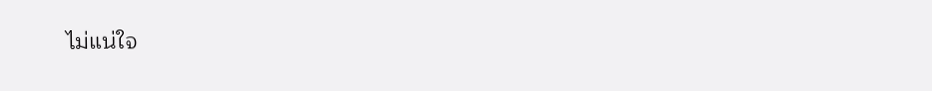ไม่แน่ใจ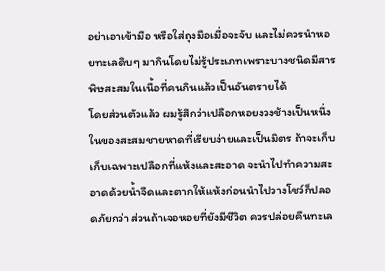อย่าเอาเข้ามือ หรือใส่ถุงมือเมื่อจะจับ และไม่ควรนำหอยทะเลดิบๆ มากินโดยไม่รู้ประเภทเพราะบางชนิดมีสารพิษสะสมในเนื้อที่คนกินแล้วเป็นอันตรายได้
โดยส่วนตัวแล้ว ผมรู้สึกว่าเปลือกหอยงวงช้างเป็นหนึ่งในของสะสมชายหาดที่เรียบง่ายและเป็นมิตร ถ้าจะเก็บเก็บเฉพาะเปลือกที่แห้งและสะอาด จะนำไปทำความสะอาดด้วยน้ำจืดและตากให้แห้งก่อนนำไปวางโชว์ก็ปลอดภัยกว่า ส่วนถ้าเจอหอยที่ยังมีชีวิต ควรปล่อยคืนทะเล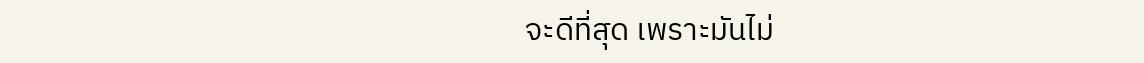จะดีที่สุด เพราะมันไม่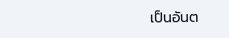เป็นอันต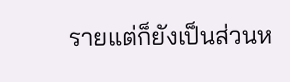รายแต่ก็ยังเป็นส่วนห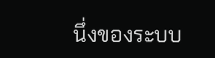นึ่งของระบบ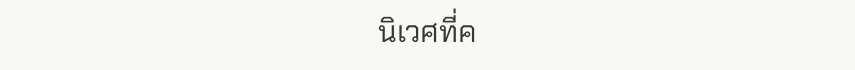นิเวศที่ค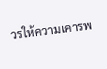วรให้ความเคารพ